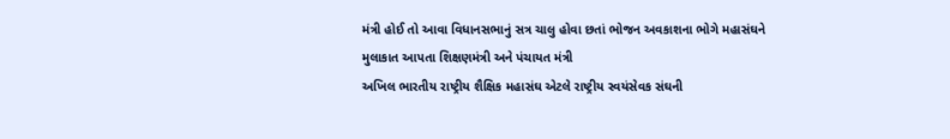મંત્રી હોઈ તો આવા વિધાનસભાનું સત્ર ચાલુ હોવા છતાં ભોજન અવકાશના ભોગે મહાસંઘને મુલાકાત આપતા શિક્ષણમંત્રી અને પંચાયત મંત્રી
અખિલ ભારતીય રાષ્ટ્રીય શૈક્ષિક મહાસંઘ એટલે રાષ્ટ્રીય સ્વયંસેવક સંઘની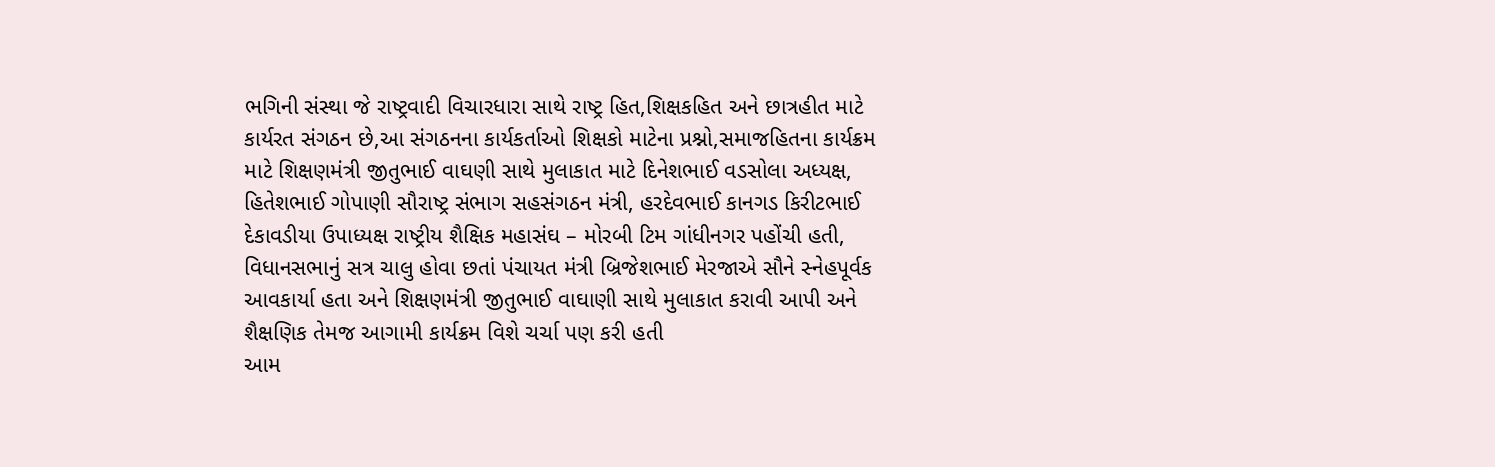ભગિની સંસ્થા જે રાષ્ટ્રવાદી વિચારધારા સાથે રાષ્ટ્ર હિત,શિક્ષકહિત અને છાત્રહીત માટે કાર્યરત સંગઠન છે,આ સંગઠનના કાર્યકર્તાઓ શિક્ષકો માટેના પ્રશ્નો,સમાજહિતના કાર્યક્રમ માટે શિક્ષણમંત્રી જીતુભાઈ વાઘણી સાથે મુલાકાત માટે દિનેશભાઈ વડસોલા અધ્યક્ષ, હિતેશભાઈ ગોપાણી સૌરાષ્ટ્ર સંભાગ સહસંગઠન મંત્રી, હરદેવભાઈ કાનગડ કિરીટભાઈ દેકાવડીયા ઉપાધ્યક્ષ રાષ્ટ્રીય શૈક્ષિક મહાસંઘ – મોરબી ટિમ ગાંધીનગર પહોંચી હતી, વિધાનસભાનું સત્ર ચાલુ હોવા છતાં પંચાયત મંત્રી બ્રિજેશભાઈ મેરજાએ સૌને સ્નેહપૂર્વક આવકાર્યા હતા અને શિક્ષણમંત્રી જીતુભાઈ વાઘાણી સાથે મુલાકાત કરાવી આપી અને શૈક્ષણિક તેમજ આગામી કાર્યક્રમ વિશે ચર્ચા પણ કરી હતી
આમ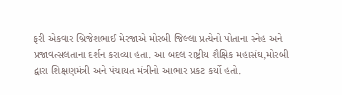ફરી એકવાર બ્રિજેશભાઈ મેરજાએ મોરબી જિલ્લા પ્રત્યેનો પોતાના સ્નેહ અને પ્રજાવત્સલતાના દર્શન કરાવ્યા હતા. આ બદલ રાષ્ટ્રીય શૈક્ષિક મહાસંઘ,મોરબી દ્વારા શિક્ષણમંત્રી અને પંચાયત મંત્રીનો આભાર પ્રકટ કર્યો હતો.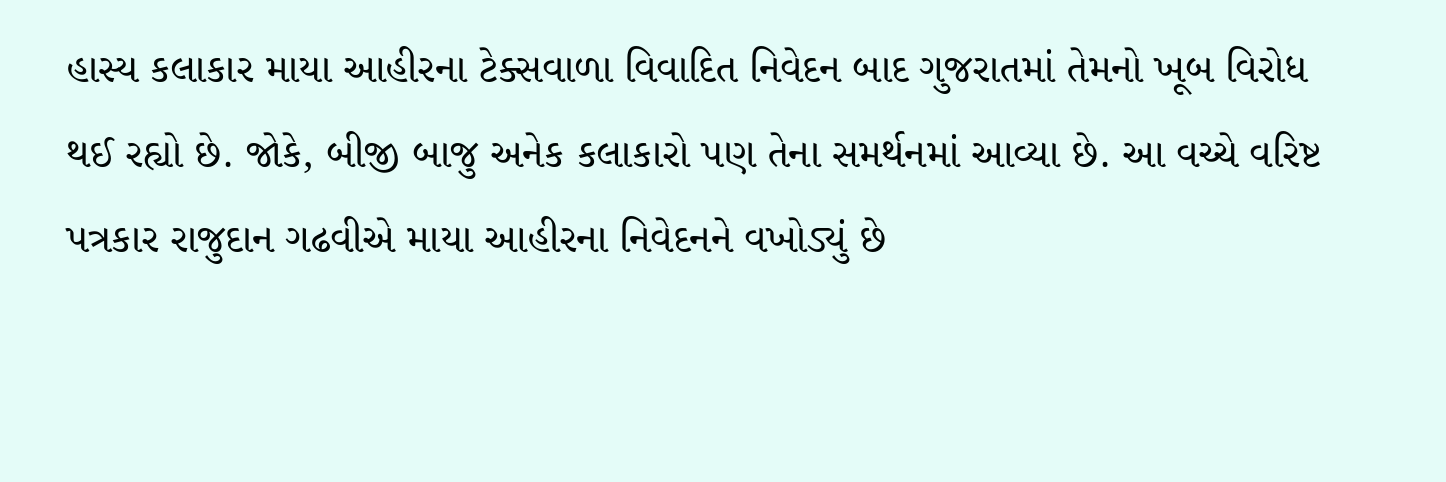હાસ્ય કલાકાર માયા આહીરના ટેક્સવાળા વિવાદિત નિવેદન બાદ ગુજરાતમાં તેમનો ખૂબ વિરોધ થઈ રહ્યો છે. જોકે, બીજી બાજુ અનેક કલાકારો પણ તેના સમર્થનમાં આવ્યા છે. આ વચ્ચે વરિષ્ટ પત્રકાર રાજુદાન ગઢવીએ માયા આહીરના નિવેદનને વખોડ્યું છે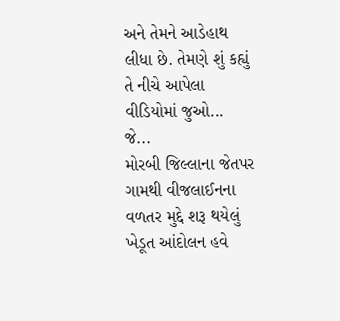અને તેમને આડેહાથ લીધા છે. તેમણે શું કહ્યું તે નીચે આપેલા વીડિયોમાં જુઓ...
જે...
મોરબી જિલ્લાના જેતપર ગામથી વીજલાઈનના વળતર મુદ્દે શરૂ થયેલું ખેડૂત આંદોલન હવે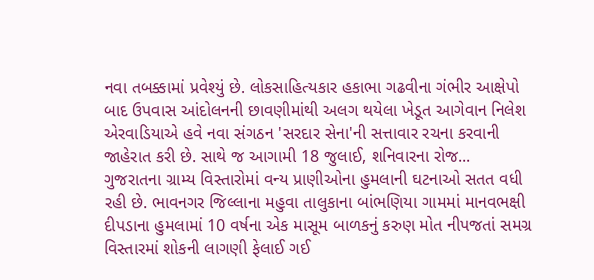નવા તબક્કામાં પ્રવેશ્યું છે. લોકસાહિત્યકાર હકાભા ગઢવીના ગંભીર આક્ષેપો બાદ ઉપવાસ આંદોલનની છાવણીમાંથી અલગ થયેલા ખેડૂત આગેવાન નિલેશ એરવાડિયાએ હવે નવા સંગઠન 'સરદાર સેના'ની સત્તાવાર રચના કરવાની જાહેરાત કરી છે. સાથે જ આગામી 18 જુલાઈ, શનિવારના રોજ...
ગુજરાતના ગ્રામ્ય વિસ્તારોમાં વન્ય પ્રાણીઓના હુમલાની ઘટનાઓ સતત વધી રહી છે. ભાવનગર જિલ્લાના મહુવા તાલુકાના બાંભણિયા ગામમાં માનવભક્ષી દીપડાના હુમલામાં 10 વર્ષના એક માસૂમ બાળકનું કરુણ મોત નીપજતાં સમગ્ર વિસ્તારમાં શોકની લાગણી ફેલાઈ ગઈ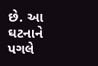છે. આ ઘટનાને પગલે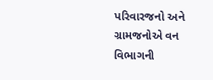પરિવારજનો અને ગ્રામજનોએ વન વિભાગની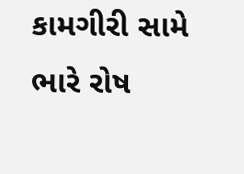કામગીરી સામે ભારે રોષ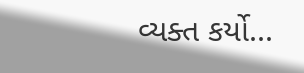વ્યક્ત કર્યો...